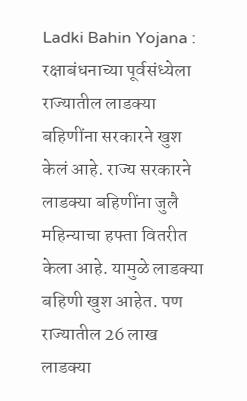Ladki Bahin Yojana : रक्षाबंधनाच्या पूर्वसंध्येला राज्यातील लाडक्या बहिणींना सरकारने खुश केलं आहे. राज्य सरकारने लाडक्या बहिणींना जुलै महिन्याचा हफ्ता वितरीत केला आहे. यामुळे लाडक्या बहिणी खुश आहेत. पण राज्यातील 26 लाख लाडक्या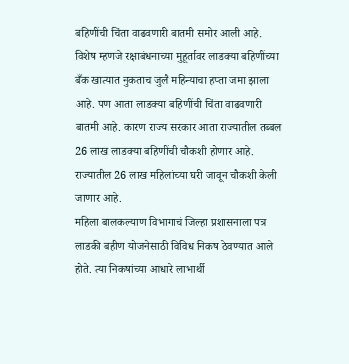बहिणींची चिंता वाढवणारी बातमी समोर आली आहे.
विशेष म्हणजे रक्षाबंधनाच्या मुहूर्तावर लाडक्या बहिणींच्या बँक खात्यात नुकताच जुलै महिन्याचा हप्ता जमा झाला आहे. पण आता लाडक्या बहिणींची चिंता वाढवणारी बातमी आहे. कारण राज्य सरकार आता राज्यातील तब्बल 26 लाख लाडक्या बहिणींची चौकशी होणार आहे. राज्यातील 26 लाख महिलांच्या घरी जावून चौकशी केली जाणार आहे.
महिला बालकल्याण विभागाचं जिल्हा प्रशासनाला पत्र
लाडकी बहीण योजनेसाठी विविध निकष ठेवण्यात आले होते. त्या निकषांच्या आधारे लाभार्थी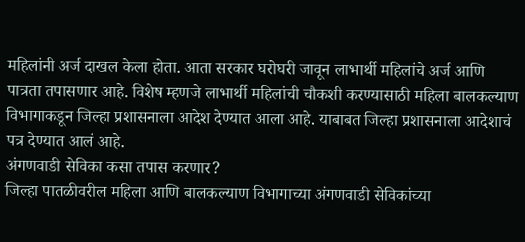महिलांनी अर्ज दाखल केला होता. आता सरकार घरोघरी जावून लाभार्थी महिलांचे अर्ज आणि पात्रता तपासणार आहे. विशेष म्हणजे लाभार्थी महिलांची चौकशी करण्यासाठी महिला बालकल्याण विभागाकडून जिल्हा प्रशासनाला आदेश देण्यात आला आहे. याबाबत जिल्हा प्रशासनाला आदेशाचं पत्र देण्यात आलं आहे.
अंगणवाडी सेविका कसा तपास करणार?
जिल्हा पातळीवरील महिला आणि बालकल्याण विभागाच्या अंगणवाडी सेविकांच्या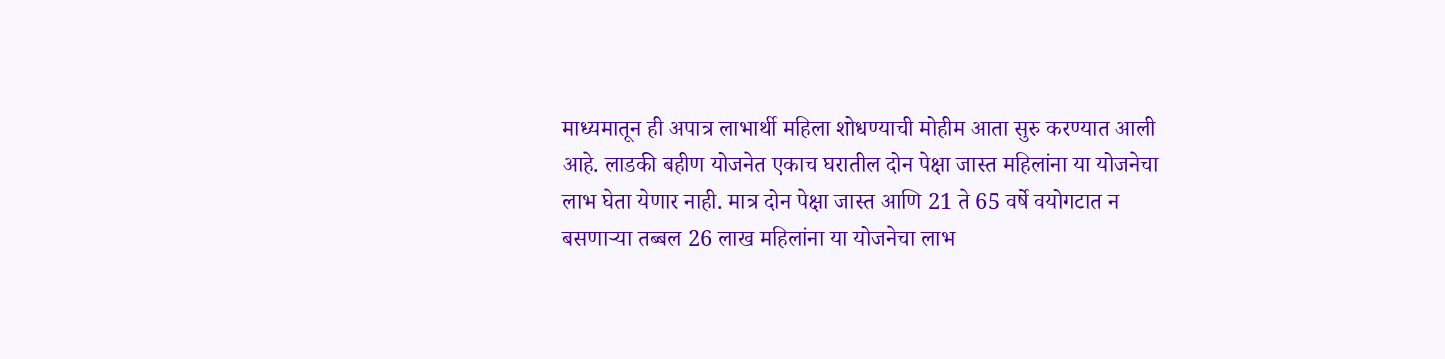माध्यमातून ही अपात्र लाभार्थी महिला शोधण्याची मोहीम आता सुरु करण्यात आली आहे. लाडकी बहीण योजनेत एकाच घरातील दोन पेक्षा जास्त महिलांना या योजनेचा लाभ घेता येणार नाही. मात्र दोन पेक्षा जास्त आणि 21 ते 65 वर्षे वयोगटात न बसणाऱ्या तब्बल 26 लाख महिलांना या योजनेचा लाभ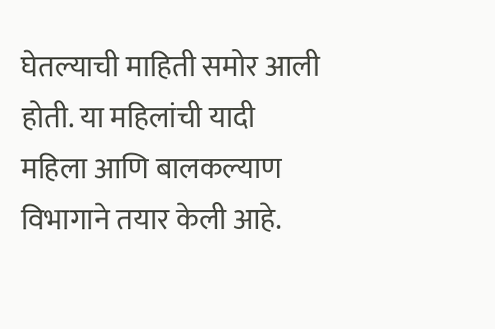घेतल्याची माहिती समोर आली होती. या महिलांची यादी महिला आणि बालकल्याण विभागाने तयार केली आहे.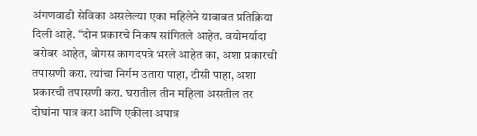अंगणवाडी सेविका असलेल्या एका महिलेने याबाबत प्रतिक्रिया दिली आहे. “दोन प्रकारचे निकष सांगितले आहेत. वयोमर्यादा बरोबर आहेत, बोगस कागदपत्रे भरले आहेत का, अशा प्रकारची तपासणी करा. त्यांचा निर्गम उतारा पाहा, टीसी पाहा, अशा प्रकारची तपासणी करा. घरातील तीन महिला असतील तर दोघांना पात्र करा आणि एकीला अपात्र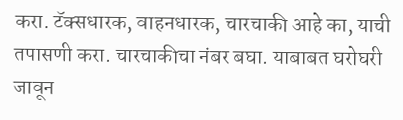करा. टॅक्सधारक, वाहनधारक, चारचाकी आहे का, याची तपासणी करा. चारचाकीचा नंबर बघा. याबाबत घरोघरी जावून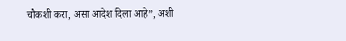चौकशी करा, असा आदेश दिला आहे”, अशी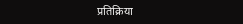प्रतिक्रिया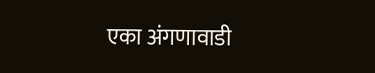एका अंगणावाडी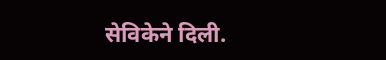सेविकेने दिली.